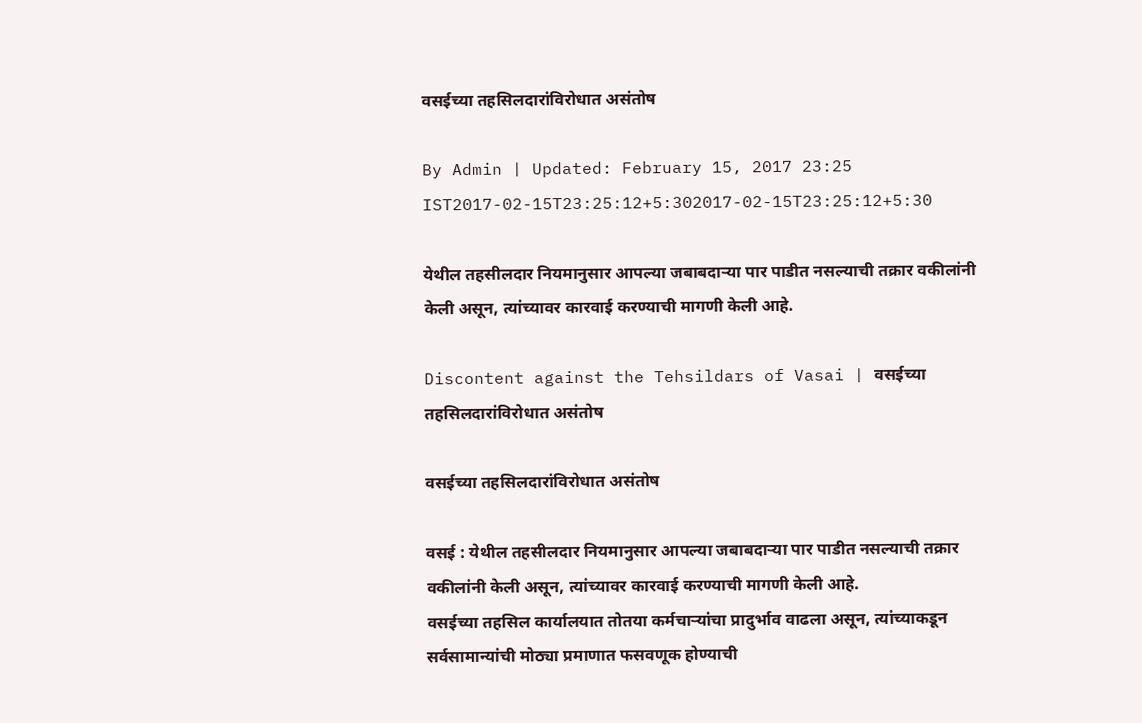वसईच्या तहसिलदारांविरोधात असंतोष

By Admin | Updated: February 15, 2017 23:25 IST2017-02-15T23:25:12+5:302017-02-15T23:25:12+5:30

येथील तहसीलदार नियमानुसार आपल्या जबाबदाऱ्या पार पाडीत नसल्याची तक्रार वकीलांनी केली असून, त्यांच्यावर कारवाई करण्याची मागणी केली आहे.

Discontent against the Tehsildars of Vasai | वसईच्या तहसिलदारांविरोधात असंतोष

वसईच्या तहसिलदारांविरोधात असंतोष

वसई : येथील तहसीलदार नियमानुसार आपल्या जबाबदाऱ्या पार पाडीत नसल्याची तक्रार वकीलांनी केली असून, त्यांच्यावर कारवाई करण्याची मागणी केली आहे.
वसईच्या तहसिल कार्यालयात तोतया कर्मचाऱ्यांचा प्रादुर्भाव वाढला असून, त्यांच्याकडून सर्वसामान्यांची मोठ्या प्रमाणात फसवणूक होण्याची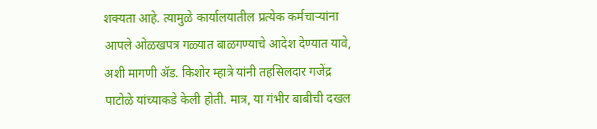शक्यता आहे. त्यामुळे कार्यालयातील प्रत्येक कर्मचाऱ्यांना आपले ओळखपत्र गळ्यात बाळगण्याचे आदेश देण्यात यावे, अशी मागणी अ‍ॅड. किशोर म्हात्रे यांनी तहसिलदार गजेंद्र पाटोळे यांच्याकडे केली होती. मात्र, या गंभीर बाबीची दखल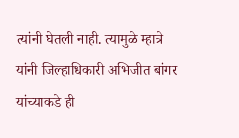त्यांनी घेतली नाही. त्यामुळे म्हात्रे यांनी जिल्हाधिकारी अभिजीत बांगर यांच्याकडे ही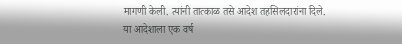मागणी केली. त्यांनी तात्काळ तसे आदेश तहसिलदारांना दिले.
या आदेशाला एक वर्ष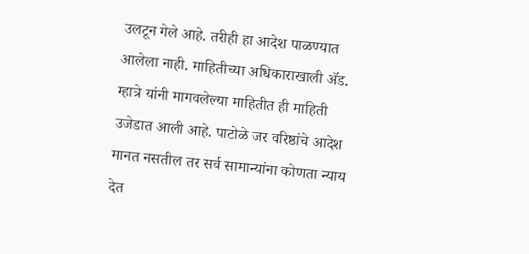उलटून गेले आहे. तरीही हा आदेश पाळण्यात आलेला नाही. माहितीच्या अधिकाराखाली अ‍ॅड. म्हात्रे यांनी मागवलेल्या माहितीत ही माहिती उजेडात आली आहे. पाटोळे जर वरिष्ठांचे आदेश मानत नसतील तर सर्व सामान्यांना कोणता न्याय देत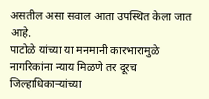असतील असा सवाल आता उपस्थित केला जात आहे.
पाटोळे यांच्या या मनमानी कारभारामुळे नागरिकांना न्याय मिळणे तर दूरच जिल्हाधिकाऱ्यांच्या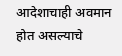आदेशाचाही अवमान होत असल्याचे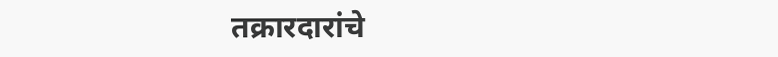तक्रारदारांचे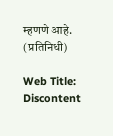म्हणणे आहे. (प्रतिनिधी)

Web Title: Discontent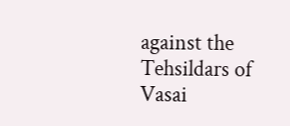against the Tehsildars of Vasai